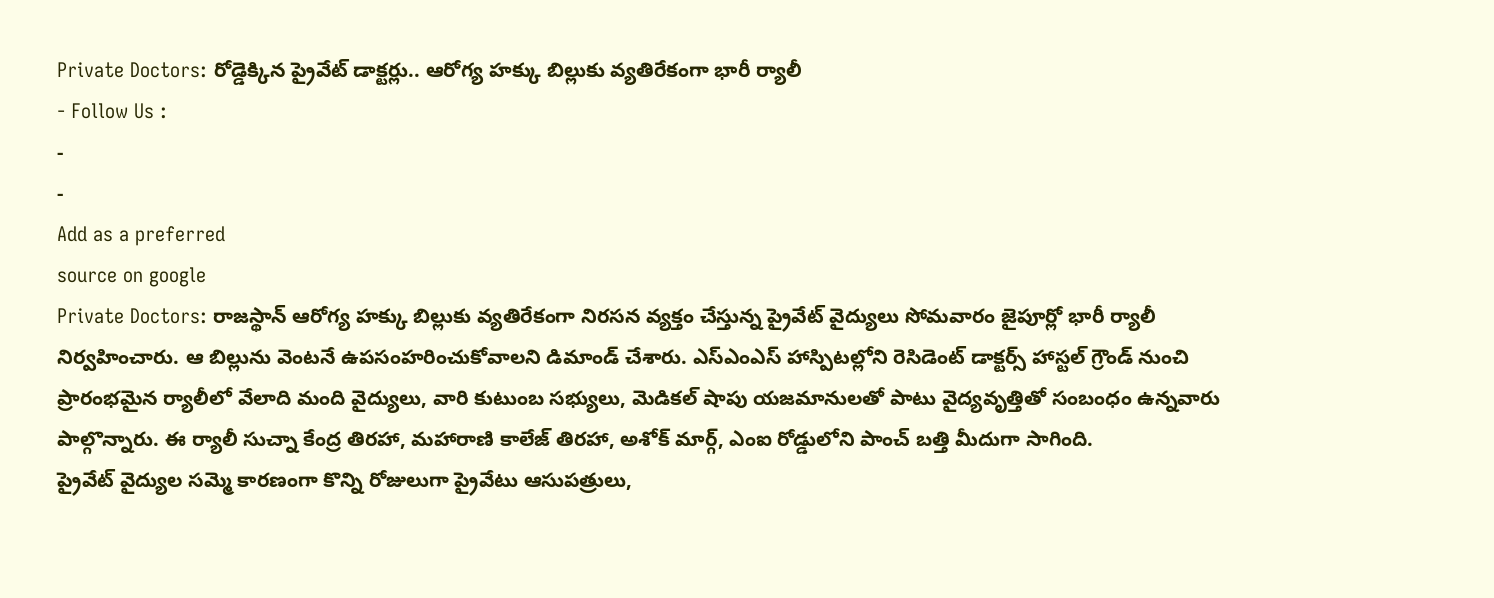Private Doctors: రోడ్డెక్కిన ప్రైవేట్ డాక్టర్లు.. ఆరోగ్య హక్కు బిల్లుకు వ్యతిరేకంగా భారీ ర్యాలీ
- Follow Us :
-
-
Add as a preferred
source on google
Private Doctors: రాజస్థాన్ ఆరోగ్య హక్కు బిల్లుకు వ్యతిరేకంగా నిరసన వ్యక్తం చేస్తున్న ప్రైవేట్ వైద్యులు సోమవారం జైపూర్లో భారీ ర్యాలీ నిర్వహించారు. ఆ బిల్లును వెంటనే ఉపసంహరించుకోవాలని డిమాండ్ చేశారు. ఎస్ఎంఎస్ హాస్పిటల్లోని రెసిడెంట్ డాక్టర్స్ హాస్టల్ గ్రౌండ్ నుంచి ప్రారంభమైన ర్యాలీలో వేలాది మంది వైద్యులు, వారి కుటుంబ సభ్యులు, మెడికల్ షాపు యజమానులతో పాటు వైద్యవృత్తితో సంబంధం ఉన్నవారు పాల్గొన్నారు. ఈ ర్యాలీ సుచ్నా కేంద్ర తిరహా, మహారాణి కాలేజ్ తిరహా, అశోక్ మార్గ్, ఎంఐ రోడ్డులోని పాంచ్ బత్తి మీదుగా సాగింది.
ప్రైవేట్ వైద్యుల సమ్మె కారణంగా కొన్ని రోజులుగా ప్రైవేటు ఆసుపత్రులు,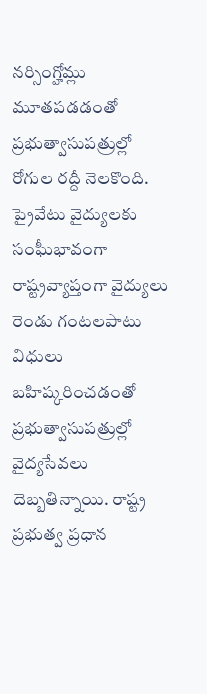నర్సింగ్హోమ్లు మూతపడడంతో ప్రభుత్వాసుపత్రుల్లో రోగుల రద్దీ నెలకొంది. ప్రైవేటు వైద్యులకు సంఘీభావంగా రాష్ట్రవ్యాప్తంగా వైద్యులు రెండు గంటలపాటు విధులు బహిష్కరించడంతో ప్రభుత్వాసుపత్రుల్లో వైద్యసేవలు దెబ్బతిన్నాయి. రాష్ట్ర ప్రభుత్వ ప్రధాన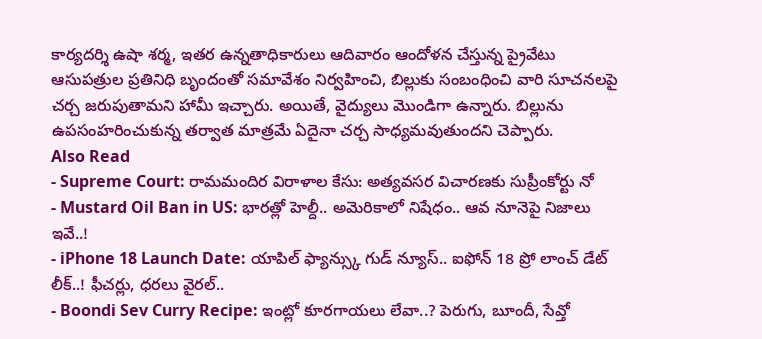కార్యదర్శి ఉషా శర్మ, ఇతర ఉన్నతాధికారులు ఆదివారం ఆందోళన చేస్తున్న ప్రైవేటు ఆసుపత్రుల ప్రతినిధి బృందంతో సమావేశం నిర్వహించి, బిల్లుకు సంబంధించి వారి సూచనలపై చర్చ జరుపుతామని హామీ ఇచ్చారు. అయితే, వైద్యులు మొండిగా ఉన్నారు. బిల్లును ఉపసంహరించుకున్న తర్వాత మాత్రమే ఏదైనా చర్చ సాధ్యమవుతుందని చెప్పారు.
Also Read
- Supreme Court: రామమందిర విరాళాల కేసు: అత్యవసర విచారణకు సుప్రీంకోర్టు నో
- Mustard Oil Ban in US: భారత్లో హెల్దీ.. అమెరికాలో నిషేధం.. ఆవ నూనెపై నిజాలు ఇవే..!
- iPhone 18 Launch Date: యాపిల్ ఫ్యాన్స్కు గుడ్ న్యూస్.. ఐఫోన్ 18 ప్రో లాంచ్ డేట్ లీక్..! ఫీచర్లు, ధరలు వైరల్..
- Boondi Sev Curry Recipe: ఇంట్లో కూరగాయలు లేవా..? పెరుగు, బూందీ, సేవ్తో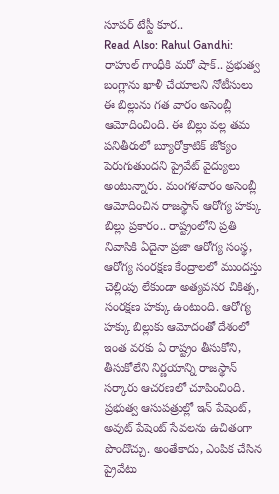సూపర్ టేస్టీ కూర..
Read Also: Rahul Gandhi: రాహుల్ గాంధీకి మరో షాక్.. ప్రభుత్వ బంగ్లాను ఖాళీ చేయాలని నోటీసులు
ఈ బిల్లును గత వారం అసెంబ్లీ ఆమోదించింది. ఈ బిల్లు వల్ల తమ పనితీరులో బ్యూరోక్రాటిక్ జోక్యం పెరుగుతుందని ప్రైవేట్ వైద్యులు అంటున్నారు. మంగళవారం అసెంబ్లీ ఆమోదించిన రాజస్థాన్ ఆరోగ్య హక్కు బిల్లు ప్రకారం.. రాష్ట్రంలోని ప్రతి నివాసికి ఏదైనా ప్రజా ఆరోగ్య సంస్థ, ఆరోగ్య సంరక్షణ కేంద్రాలలో ముందస్తు చెల్లింపు లేకుండా అత్యవసర చికిత్స, సంరక్షణ హక్కు ఉంటుంది. ఆరోగ్య హక్కు బిల్లుకు ఆమోదంతో దేశంలో ఇంత వరకు ఏ రాష్ట్రం తీసుకోని, తీసుకోలేని నిర్ణయాన్ని రాజస్థాన్ సర్కారు ఆచరణలో చూపించింది. ప్రభుత్వ ఆసుపత్రుల్లో ఇన్ పేషెంట్, అవుట్ పేషెంట్ సేవలను ఉచితంగా పొందొచ్చు. అంతేకాదు, ఎంపిక చేసిన ప్రైవేటు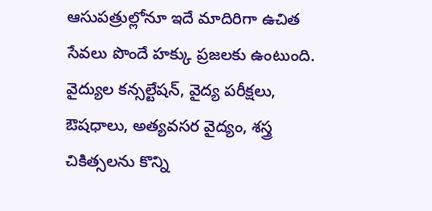ఆసుపత్రుల్లోనూ ఇదే మాదిరిగా ఉచిత సేవలు పొందే హక్కు ప్రజలకు ఉంటుంది. వైద్యుల కన్సల్టేషన్, వైద్య పరీక్షలు, ఔషధాలు, అత్యవసర వైద్యం, శస్త్ర చికిత్సలను కొన్ని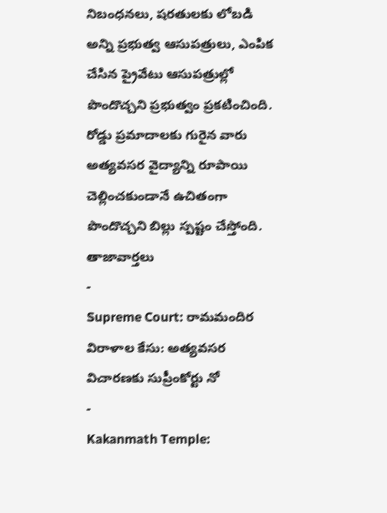నిబంధనలు, షరతులకు లోబడి అన్ని ప్రభుత్వ ఆసుపత్రులు, ఎంపిక చేసిన ప్రైవేటు ఆసుపత్రుల్లో పొందొచ్చని ప్రభుత్వం ప్రకటించింది. రోడ్డు ప్రమాదాలకు గురైన వారు అత్యవసర వైద్యాన్ని రూపాయి చెల్లించకుండానే ఉచితంగా పొందొచ్చని బిల్లు స్పష్టం చేస్తోంది.
తాజావార్తలు
-
Supreme Court: రామమందిర విరాళాల కేసు: అత్యవసర విచారణకు సుప్రీంకోర్టు నో
-
Kakanmath Temple: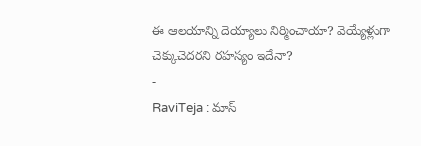ఈ ఆలయాన్ని దెయ్యాలు నిర్మించాయా? వెయ్యేళ్లుగా చెక్కుచెదరని రహస్యం ఇదేనా?
-
RaviTeja : మాస్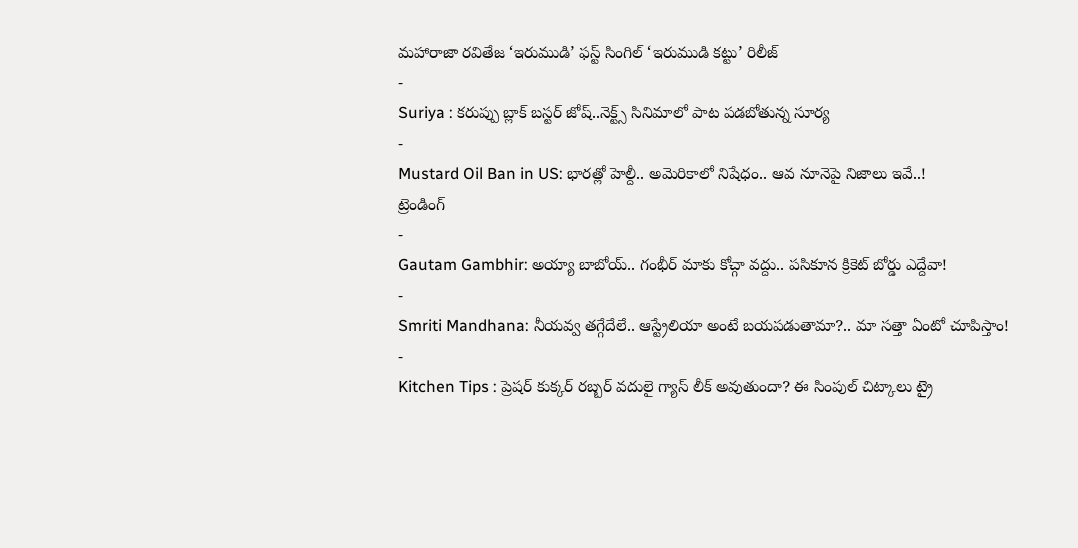మహారాజా రవితేజ ‘ఇరుముడి’ ఫస్ట్ సింగిల్ ‘ఇరుముడి కట్టు’ రిలీజ్
-
Suriya : కరుప్పు బ్లాక్ బస్టర్ జోష్..నెక్ట్స్ సినిమాలో పాట పడబోతున్న సూర్య
-
Mustard Oil Ban in US: భారత్లో హెల్దీ.. అమెరికాలో నిషేధం.. ఆవ నూనెపై నిజాలు ఇవే..!
ట్రెండింగ్
-
Gautam Gambhir: అయ్యా బాబోయ్.. గంభీర్ మాకు కోచ్గా వద్దు.. పసికూన క్రికెట్ బోర్డు ఎద్దేవా!
-
Smriti Mandhana: నీయవ్వ తగ్గేదేలే.. ఆస్ట్రేలియా అంటే బయపడుతామా?.. మా సత్తా ఏంటో చూపిస్తాం!
-
Kitchen Tips : ప్రెషర్ కుక్కర్ రబ్బర్ వదులై గ్యాస్ లీక్ అవుతుందా? ఈ సింపుల్ చిట్కాలు ట్రై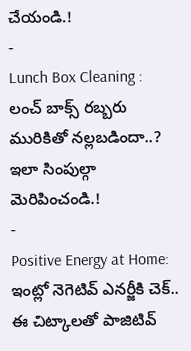చేయండి.!
-
Lunch Box Cleaning : లంచ్ బాక్స్ రబ్బరు మురికితో నల్లబడిందా..? ఇలా సింపుల్గా మెరిపించండి.!
-
Positive Energy at Home: ఇంట్లో నెగెటివ్ ఎనర్జీకి చెక్.. ఈ చిట్కాలతో పాజిటివ్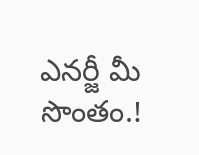ఎనర్జీ మీ సొంతం.!